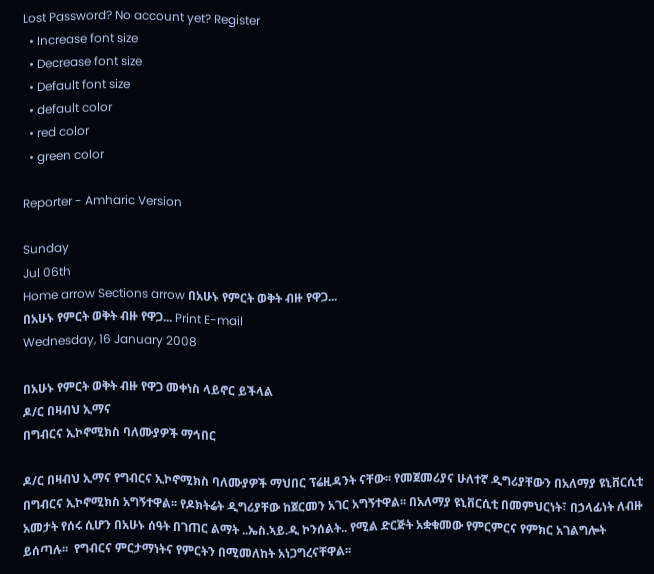Lost Password? No account yet? Register
  • Increase font size
  • Decrease font size
  • Default font size
  • default color
  • red color
  • green color

Reporter - Amharic Version

Sunday
Jul 06th
Home arrow Sections arrow በአሁኑ የምርት ወቅት ብዙ የዋጋ...
በአሁኑ የምርት ወቅት ብዙ የዋጋ... Print E-mail
Wednesday, 16 January 2008

በአሁኑ የምርት ወቅት ብዙ የዋጋ መቀነስ ላይኖር ይችላል
ዶ/ር በዛብህ ኢማና
በግብርና ኢኮኖሚክስ ባለሙያዎች ማኅበር

ዶ/ር በዛብህ ኢማና የግብርና ኢኮኖሚክስ ባለሙያዎች ማህበር ፕሬዚዳንት ናቸው፡፡ የመጀመሪያና ሁለተኛ ዲግሪያቸውን በአለማያ ዩኒቨርሲቲ በግብርና ኢኮኖሚክስ አግኝተዋል፡፡ የዶክትሬት ዲግሪያቸው ከጀርመን አገር አግኝተዋል፡፡ በአለማያ ዩኒቨርሲቲ በመምህርነት፣ በኃላፊነት ለብዙ አመታት የሰሩ ሲሆን በአሁኑ ሰዓት በገጠር ልማት ..ኤስ.ኣይ.ዲ ኮንሰልት.. የሚል ድርጅት አቋቁመው የምርምርና የምክር አገልግሎት ይሰጣሉ፡፡  የግብርና ምርታማነትና የምርትን በሚመለከት አነጋግረናቸዋል፡፡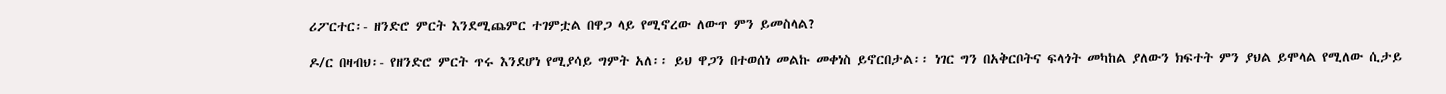ሪፖርተር፡- ዘንድሮ ምርት እንደሚጨምር ተገምቷል በዋጋ ላይ የሚኖረው ለውጥ ምን ይመስላል?

ዶ/ር በዛብህ፡- የዘንድሮ ምርት ጥሩ እንደሆነ የሚያሳይ ግምት አለ፡፡ ይህ ዋጋን በተወሰነ መልኩ መቀነስ ይኖርበታል፡፡ ነገር ግን በአቅርቦትና ፍላጎት መካከል ያለውን ክፍተት ምን ያህል ይሞላል የሚለው ሲታይ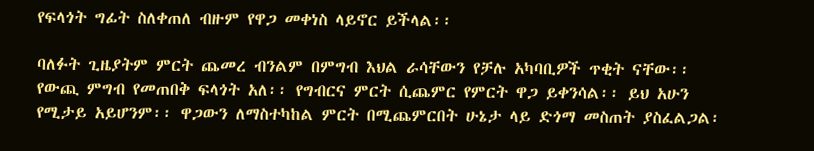የፍላጎት ግፊት ስለቀጠለ ብዙም የዋጋ መቀነስ ላይኖር ይችላል፡፡

ባለፉት ጊዜያትም ምርት ጨመረ ብንልም በምግብ እህል ራሳቸውን የቻሉ አካባቢዎች ጥቂት ናቸው፡፡ የውጪ ምግብ የመጠበቅ ፍላጎት አለ፡፡ የግብርና ምርት ሲጨምር የምርት ዋጋ ይቀንሳል፡፡ ይህ አሁን የሚታይ አይሆንም፡፡ ዋጋውን ለማስተካከል ምርት በሚጨምርበት ሁኔታ ላይ ድጎማ መስጠት ያስፈልጋል፡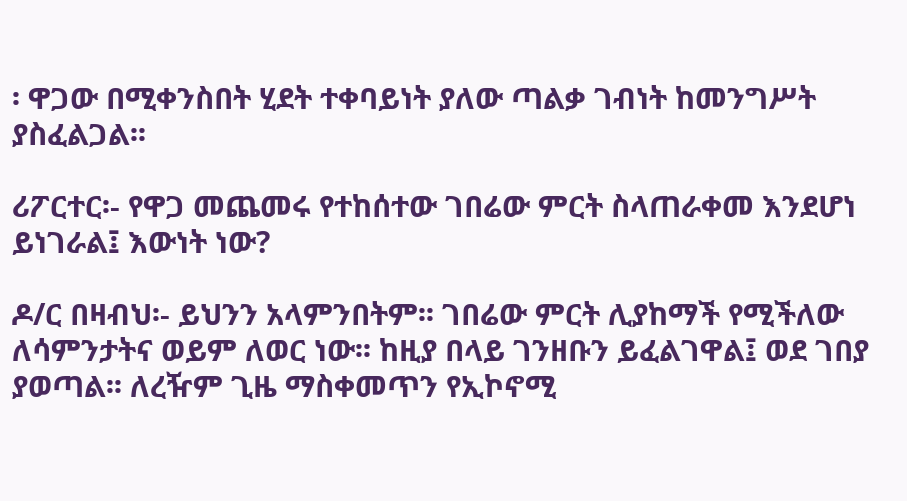፡ ዋጋው በሚቀንስበት ሂደት ተቀባይነት ያለው ጣልቃ ገብነት ከመንግሥት ያስፈልጋል፡፡

ሪፖርተር፡- የዋጋ መጨመሩ የተከሰተው ገበሬው ምርት ስላጠራቀመ እንደሆነ ይነገራል፤ እውነት ነው?

ዶ/ር በዛብህ፡- ይህንን አላምንበትም፡፡ ገበሬው ምርት ሊያከማች የሚችለው ለሳምንታትና ወይም ለወር ነው፡፡ ከዚያ በላይ ገንዘቡን ይፈልገዋል፤ ወደ ገበያ ያወጣል፡፡ ለረዥም ጊዜ ማስቀመጥን የኢኮኖሚ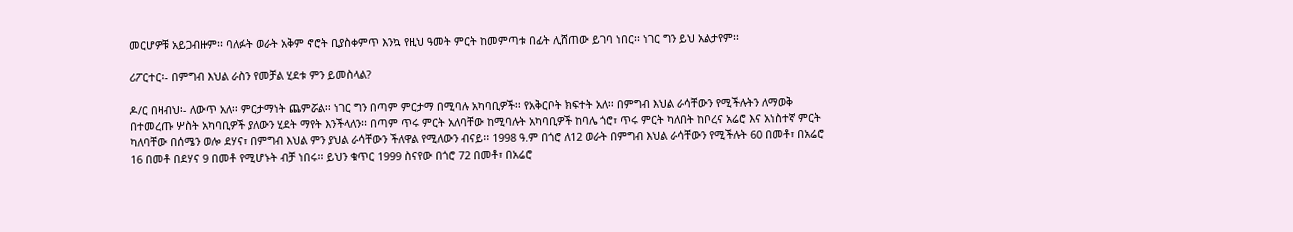መርሆዎቹ አይጋብዙም፡፡ ባለፉት ወራት አቅም ኖሮት ቢያስቀምጥ እንኳ የዚህ ዓመት ምርት ከመምጣቱ በፊት ሊሸጠው ይገባ ነበር፡፡ ነገር ግን ይህ አልታየም፡፡

ሪፖርተር፡- በምግብ እህል ራስን የመቻል ሂደቱ ምን ይመስላል?

ዶ/ር በዛብህ፡- ለውጥ አለ፡፡ ምርታማነት ጨምሯል፡፡ ነገር ግን በጣም ምርታማ በሚባሉ አካባቢዎች፡፡ የአቅርቦት ክፍተት አለ፡፡ በምግብ እህል ራሳቸውን የሚችሉትን ለማወቅ በተመረጡ ሦስት አካባቢዎች ያለውን ሂደት ማየት እንችላለን፡፡ በጣም ጥሩ ምርት አለባቸው ከሚባሉት አካባቢዎች ከባሌ ጎሮ፣ ጥሩ ምርት ካለበት ከቦረና አሬሮ እና አነስተኛ ምርት ካለባቸው በሰሜን ወሎ ደሃና፣ በምግብ እህል ምን ያህል ራሳቸውን ችለዋል የሚለውን ብናይ፡፡ 1998 ዓ.ም በጎሮ ለ12 ወራት በምግብ እህል ራሳቸውን የሚችሉት 60 በመቶ፣ በአሬሮ 16 በመቶ በደሃና 9 በመቶ የሚሆኑት ብቻ ነበሩ፡፡ ይህን ቁጥር 1999 ስናየው በጎሮ 72 በመቶ፣ በአሬሮ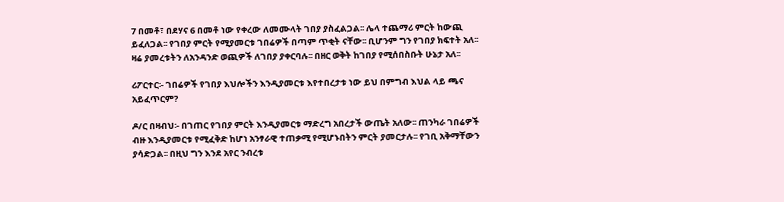7 በመቶ፣ በደሃና 6 በመቶ ነው የቀረው ለመሙላት ገበያ ያስፈልጋል፡፡ ሌላ ተጨማሪ ምርት ከውጪ ይፈለጋል፡፡ የገበያ ምርት የሚያመርቱ ገበሬዎች በጣም ጥቂት ናቸው፡፡ ቢሆንም ግን የገበያ ክፍተት አለ፡፡
ዛሬ ያመረቱትን ለአንዳንድ ወጪዎች ለገበያ ያቀርባሉ፡፡ በዘር ወቅት ከገበያ የሚሰበስቡት ሁኔታ አለ፡፡

ሪፖርተር፡- ገበሬዎች የገበያ እህሎችን እንዲያመርቱ እየተበረታቱ ነው ይህ በምግብ እህል ላይ ጫና አይፈጥርም?

ዶ/ር በዛብህ፡- በገጠር የገበያ ምርት እንዲያመርቱ ማድረግ አበረታች ውጤት አለው፡፡ ጠንካራ ገበሬዎች ብዙ እንዲያመርቱ የሚፈቅድ ከሆነ አንፃራዊ ተጠቃሚ የሚሆኑበትን ምርት ያመርታሉ፡፡ የገቢ አቅማቸውን ያሳድጋል፡፡ በዚህ ግን እንደ አየር ንብረቱ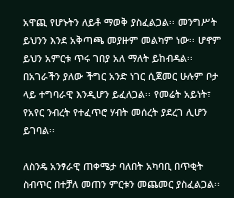አዋጪ የሆኑትን ለይቶ ማወቅ ያስፈልጋል፡፡ መንግሥት ይህንን እንደ አቅጣጫ መያዙም መልካም ነው፡፡ ሆኖም ይህን አምርቱ ጥሩ ገበያ አለ ማለት ይከብዳል፡፡ በአገራችን ያለው ችግር አንድ ነገር ሲጀመር ሁሉም ቦታ ላይ ተግባራዊ እንዲሆን ይፈለጋል፡፡ የመሬት አይነት፣ የአየር ንብረት የተፈጥሮ ሃብት መሰረት ያደረገ ሊሆን ይገባል፡፡

ለስንዴ አንፃራዊ ጠቀሜታ ባለበት አካባቢ በጥቂት ስብጥር በተቻለ መጠን ምርቱን መጨመር ያስፈልጋል፡፡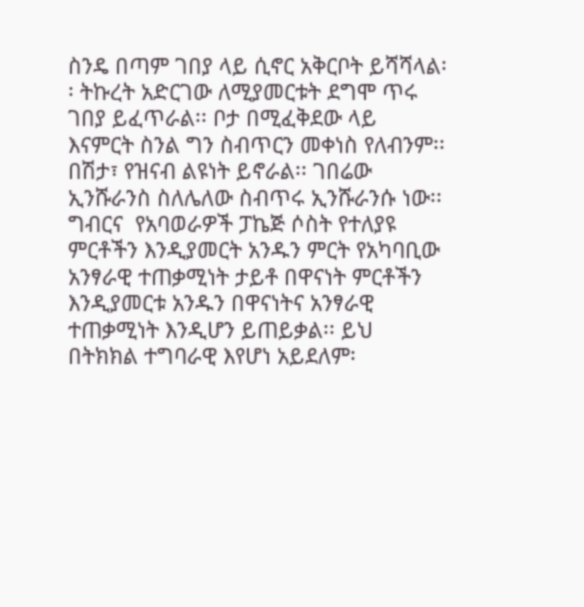ስንዴ በጣም ገበያ ላይ ሲኖር አቅርቦት ይሻሻላል፡፡ ትኩረት አድርገው ለሚያመርቱት ደግሞ ጥሩ ገበያ ይፈጥራል፡፡ ቦታ በሚፈቅደው ላይ እናምርት ስንል ግን ስብጥርን መቀነስ የለብንም፡፡ በሽታ፣ የዝናብ ልዩነት ይኖራል፡፡ ገበሬው ኢንሹራንስ ስለሌለው ስብጥሩ ኢንሹራንሱ ነው፡፡ ግብርና  የአባወራዎች ፓኬጅ ሶስት የተለያዩ ምርቶችን እንዲያመርት አንዱን ምርት የአካባቢው አንፃራዊ ተጠቃሚነት ታይቶ በዋናነት ምርቶችን እንዲያመርቱ አንዱን በዋናነትና አንፃራዊ ተጠቃሚነት እንዲሆን ይጠይቃል፡፡ ይህ በትክክል ተግባራዊ እየሆነ አይደለም፡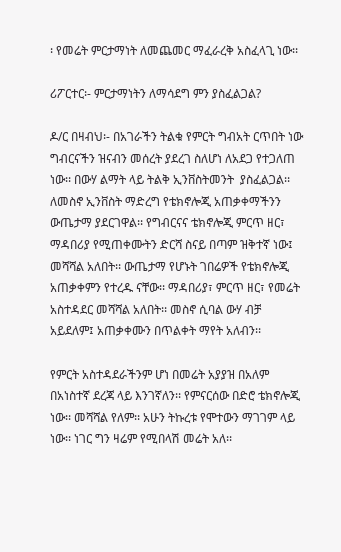፡ የመሬት ምርታማነት ለመጨመር ማፈራረቅ አስፈላጊ ነው፡፡

ሪፖርተር፡- ምርታማነትን ለማሳደግ ምን ያስፈልጋል?

ዶ/ር በዛብህ፡- በአገራችን ትልቁ የምርት ግብአት ርጥበት ነው ግብርናችን ዝናብን መሰረት ያደረገ ስለሆነ ለአደጋ የተጋለጠ ነው፡፡ በውሃ ልማት ላይ ትልቅ ኢንቨስትመንት  ያስፈልጋል፡፡ ለመስኖ ኢንቨስት ማድረግ የቴክኖሎጂ አጠቃቀማችንን ውጤታማ ያደርገዋል፡፡ የግብርናና ቴክኖሎጂ ምርጥ ዘር፣ ማዳበሪያ የሚጠቀሙትን ድርሻ ስናይ በጣም ዝቅተኛ ነው፤ መሻሻል አለበት፡፡ ውጤታማ የሆኑት ገበሬዎች የቴክኖሎጂ አጠቃቀምን የተረዱ ናቸው፡፡ ማዳበሪያ፣ ምርጥ ዘር፣ የመሬት አስተዳደር መሻሻል አለበት፡፡ መስኖ ሲባል ውሃ ብቻ አይደለም፤ አጠቃቀሙን በጥልቀት ማየት አለብን፡፡

የምርት አስተዳደራችንም ሆነ በመሬት አያያዝ በአለም በአነስተኛ ደረጃ ላይ እንገኛለን፡፡ የምናርሰው በድሮ ቴክኖሎጂ ነው፡፡ መሻሻል የለም፡፡ አሁን ትኩረቱ የሞተውን ማገገም ላይ ነው፡፡ ነገር ግን ዛሬም የሚበላሽ መሬት አለ፡፡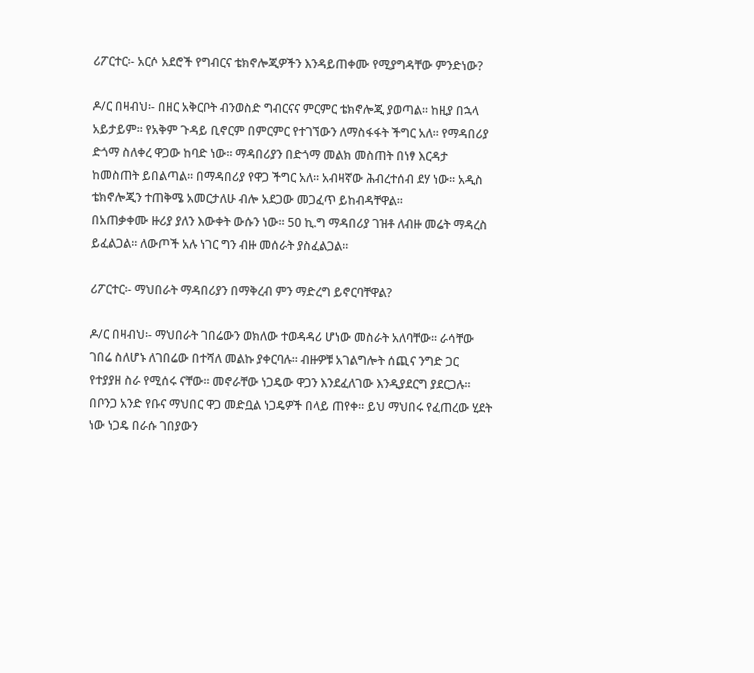ሪፖርተር፡- አርሶ አደሮች የግብርና ቴክኖሎጂዎችን እንዳይጠቀሙ የሚያግዳቸው ምንድነው?

ዶ/ር በዛብህ፡- በዘር አቅርቦት ብንወስድ ግብርናና ምርምር ቴክኖሎጂ ያወጣል፡፡ ከዚያ በኋላ አይታይም፡፡ የአቅም ጉዳይ ቢኖርም በምርምር የተገኘውን ለማስፋፋት ችግር አለ፡፡ የማዳበሪያ ድጎማ ስለቀረ ዋጋው ከባድ ነው፡፡ ማዳበሪያን በድጎማ መልክ መስጠት በነፃ እርዳታ ከመስጠት ይበልጣል፡፡ በማዳበሪያ የዋጋ ችግር አለ፡፡ አብዛኛው ሕብረተሰብ ደሃ ነው፡፡ አዲስ ቴክኖሎጂን ተጠቅሜ አመርታለሁ ብሎ አደጋው መጋፈጥ ይከብዳቸዋል፡፡
በአጠቃቀሙ ዙሪያ ያለን እውቀት ውሱን ነው፡፡ 50 ኪ.ግ ማዳበሪያ ገዝቶ ለብዙ መሬት ማዳረስ ይፈልጋል፡፡ ለውጦች አሉ ነገር ግን ብዙ መሰራት ያስፈልጋል፡፡

ሪፖርተር፡- ማህበራት ማዳበሪያን በማቅረብ ምን ማድረግ ይኖርባቸዋል?

ዶ/ር በዛብህ፡- ማህበራት ገበሬውን ወክለው ተወዳዳሪ ሆነው መስራት አለባቸው፡፡ ራሳቸው ገበሬ ስለሆኑ ለገበሬው በተሻለ መልኩ ያቀርባሉ፡፡ ብዙዎቹ አገልግሎት ሰጪና ንግድ ጋር የተያያዘ ስራ የሚሰሩ ናቸው፡፡ መኖራቸው ነጋዴው ዋጋን እንደፈለገው እንዲያደርግ ያደርጋሉ፡፡ በቦንጋ አንድ የቡና ማህበር ዋጋ መድቧል ነጋዴዎች በላይ ጠየቀ፡፡ ይህ ማህበሩ የፈጠረው ሂደት ነው ነጋዴ በራሱ ገበያውን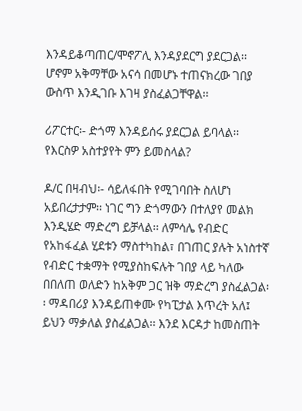እንዳይቆጣጠር/ሞኖፖሊ እንዳያደርግ ያደርጋል፡፡ ሆኖም አቅማቸው አናሳ በመሆኑ ተጠናክረው ገበያ ውስጥ እንዲገቡ እገዛ ያስፈልጋቸዋል፡፡

ሪፖርተር፡- ድጎማ እንዳይሰሩ ያደርጋል ይባላል፡፡ የእርስዎ አስተያየት ምን ይመስላል?

ዶ/ር በዛብህ፡- ሳይለፋበት የሚገባበት ስለሆነ አይበረታታም፡፡ ነገር ግን ድጎማውን በተለያየ መልክ እንዲሄድ ማድረግ ይቻላል፡፡ ለምሳሌ የብድር የአከፋፈል ሂደቱን ማስተካከል፣ በገጠር ያሉት አነስተኛ የብድር ተቋማት የሚያስከፍሉት ገበያ ላይ ካለው በበለጠ ወለድን ከአቅም ጋር ዝቅ ማድረግ ያስፈልጋል፡፡ ማዳበሪያ እንዳይጠቀሙ የካፒታል እጥረት አለ፤ ይህን ማቃለል ያስፈልጋል፡፡ እንደ እርዳታ ከመስጠት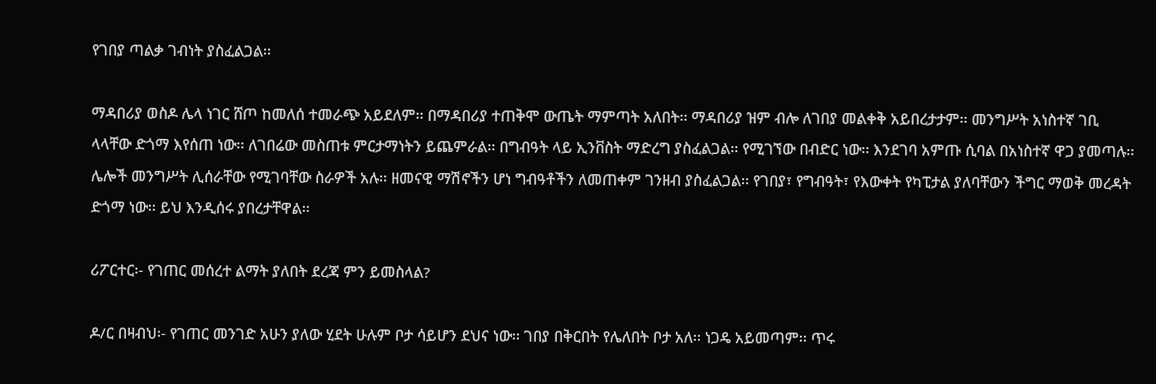የገበያ ጣልቃ ገብነት ያስፈልጋል፡፡

ማዳበሪያ ወስዶ ሌላ ነገር ሸጦ ከመለሰ ተመራጭ አይደለም፡፡ በማዳበሪያ ተጠቅሞ ውጤት ማምጣት አለበት፡፡ ማዳበሪያ ዝም ብሎ ለገበያ መልቀቅ አይበረታታም፡፡ መንግሥት አነስተኛ ገቢ ላላቸው ድጎማ እየሰጠ ነው፡፡ ለገበሬው መስጠቱ ምርታማነትን ይጨምራል፡፡ በግብዓት ላይ ኢንቨስት ማድረግ ያስፈልጋል፡፡ የሚገኘው በብድር ነው፡፡ እንደገባ አምጡ ሲባል በአነስተኛ ዋጋ ያመጣሉ፡፡ ሌሎች መንግሥት ሊሰራቸው የሚገባቸው ስራዎች አሉ፡፡ ዘመናዊ ማሽኖችን ሆነ ግብዓቶችን ለመጠቀም ገንዘብ ያስፈልጋል፡፡ የገበያ፣ የግብዓት፣ የእውቀት የካፒታል ያለባቸውን ችግር ማወቅ መረዳት ድጎማ ነው፡፡ ይህ እንዲሰሩ ያበረታቸዋል፡፡

ሪፖርተር፡- የገጠር መሰረተ ልማት ያለበት ደረጃ ምን ይመስላል?

ዶ/ር በዛብህ፡- የገጠር መንገድ አሁን ያለው ሂደት ሁሉም ቦታ ሳይሆን ደህና ነው፡፡ ገበያ በቅርበት የሌለበት ቦታ አለ፡፡ ነጋዴ አይመጣም፡፡ ጥሩ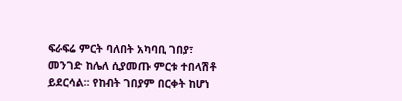ፍራፍሬ ምርት ባለበት አካባቢ ገበያ፣ መንገድ ከሌለ ሲያመጡ ምርቱ ተበላሽቶ ይደርሳል፡፡ የከብት ገበያም በርቀት ከሆነ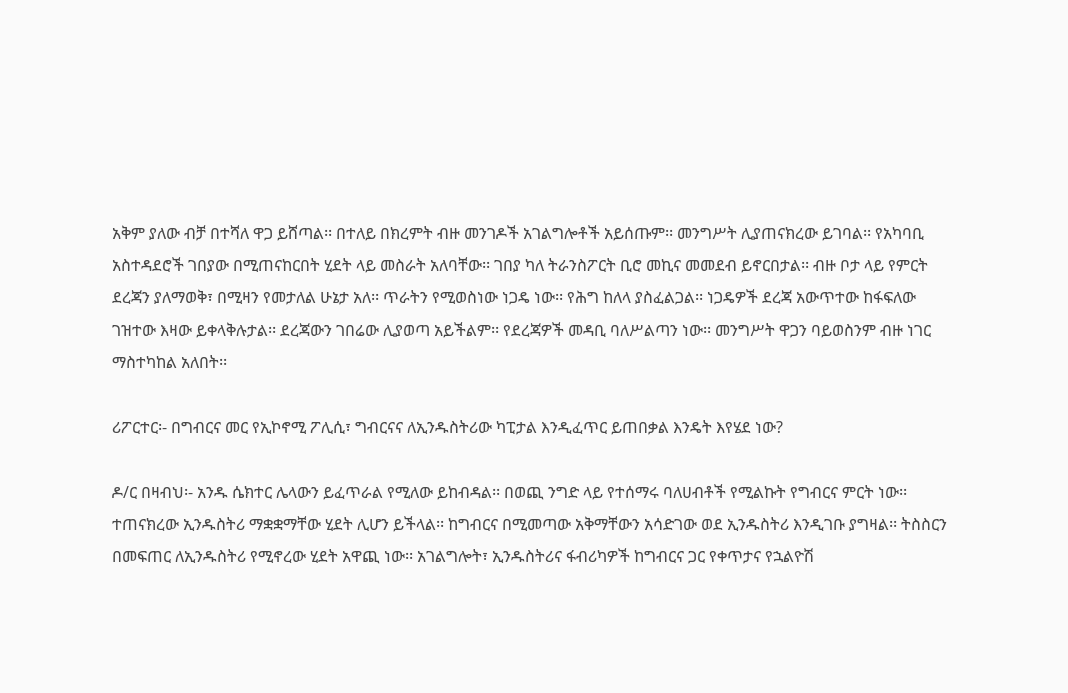አቅም ያለው ብቻ በተሻለ ዋጋ ይሸጣል፡፡ በተለይ በክረምት ብዙ መንገዶች አገልግሎቶች አይሰጡም፡፡ መንግሥት ሊያጠናክረው ይገባል፡፡ የአካባቢ አስተዳደሮች ገበያው በሚጠናከርበት ሂደት ላይ መስራት አለባቸው፡፡ ገበያ ካለ ትራንስፖርት ቢሮ መኪና መመደብ ይኖርበታል፡፡ ብዙ ቦታ ላይ የምርት ደረጃን ያለማወቅ፣ በሚዛን የመታለል ሁኔታ አለ፡፡ ጥራትን የሚወስነው ነጋዴ ነው፡፡ የሕግ ከለላ ያስፈልጋል፡፡ ነጋዴዎች ደረጃ አውጥተው ከፋፍለው ገዝተው እዛው ይቀላቅሉታል፡፡ ደረጃውን ገበሬው ሊያወጣ አይችልም፡፡ የደረጃዎች መዳቢ ባለሥልጣን ነው፡፡ መንግሥት ዋጋን ባይወስንም ብዙ ነገር ማስተካከል አለበት፡፡

ሪፖርተር፡- በግብርና መር የኢኮኖሚ ፖሊሲ፣ ግብርናና ለኢንዱስትሪው ካፒታል እንዲፈጥር ይጠበቃል እንዴት እየሄደ ነው?

ዶ/ር በዛብህ፡- አንዱ ሴክተር ሌላውን ይፈጥራል የሚለው ይከብዳል፡፡ በወጪ ንግድ ላይ የተሰማሩ ባለሀብቶች የሚልኩት የግብርና ምርት ነው፡፡ ተጠናክረው ኢንዱስትሪ ማቋቋማቸው ሂደት ሊሆን ይችላል፡፡ ከግብርና በሚመጣው አቅማቸውን አሳድገው ወደ ኢንዱስትሪ እንዲገቡ ያግዛል፡፡ ትስስርን በመፍጠር ለኢንዱስትሪ የሚኖረው ሂደት አዋጪ ነው፡፡ አገልግሎት፣ ኢንዱስትሪና ፋብሪካዎች ከግብርና ጋር የቀጥታና የኋልዮሽ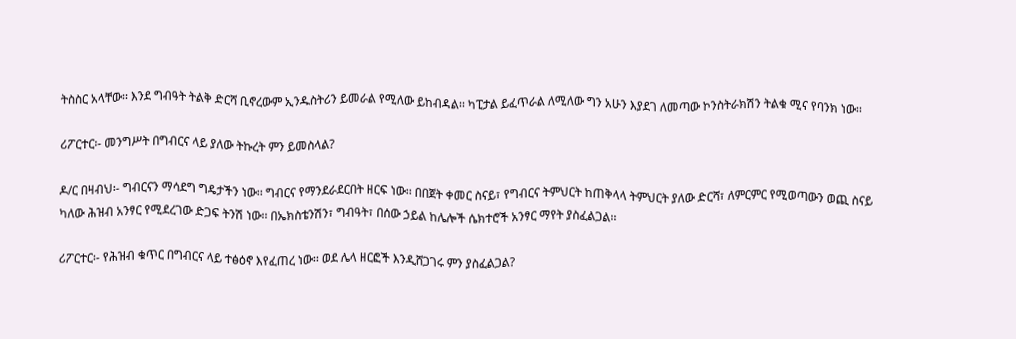ትስስር አላቸው፡፡ እንደ ግብዓት ትልቅ ድርሻ ቢኖረውም ኢንዱስትሪን ይመራል የሚለው ይከብዳል፡፡ ካፒታል ይፈጥራል ለሚለው ግን አሁን እያደገ ለመጣው ኮንስትራክሽን ትልቁ ሚና የባንክ ነው፡፡

ሪፖርተር፡- መንግሥት በግብርና ላይ ያለው ትኩረት ምን ይመስላል?

ዶ/ር በዛብህ፡- ግብርናን ማሳደግ ግዴታችን ነው፡፡ ግብርና የማንደራደርበት ዘርፍ ነው፡፡ በበጀት ቀመር ስናይ፣ የግብርና ትምህርት ከጠቅላላ ትምህርት ያለው ድርሻ፣ ለምርምር የሚወጣውን ወጪ ስናይ ካለው ሕዝብ አንፃር የሚደረገው ድጋፍ ትንሽ ነው፡፡ በኤክስቴንሽን፣ ግብዓት፣ በሰው ኃይል ከሌሎች ሴክተሮች አንፃር ማየት ያስፈልጋል፡፡

ሪፖርተር፡- የሕዝብ ቁጥር በግብርና ላይ ተፅዕኖ እየፈጠረ ነው፡፡ ወደ ሌላ ዘርፎች እንዲሸጋገሩ ምን ያስፈልጋል?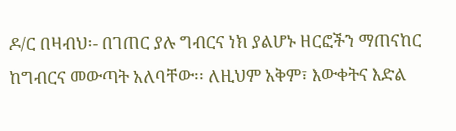ዶ/ር በዛብህ፡- በገጠር ያሉ ግብርና ነክ ያልሆኑ ዘርፎችን ማጠናከር ከግብርና መውጣት አለባቸው፡፡ ለዚህም አቅም፣ እውቀትና እድል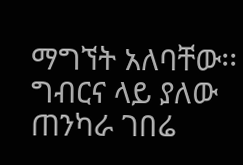ማግኘት አለባቸው፡፡ ግብርና ላይ ያለው ጠንካራ ገበሬ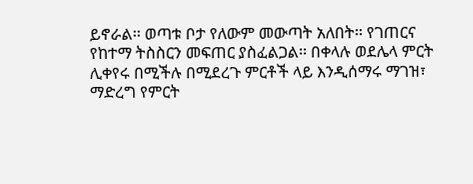ይኖራል፡፡ ወጣቱ ቦታ የለውም መውጣት አለበት፡፡ የገጠርና የከተማ ትስስርን መፍጠር ያስፈልጋል፡፡ በቀላሉ ወደሌላ ምርት ሊቀየሩ በሚችሉ በሚደረጉ ምርቶች ላይ እንዲሰማሩ ማገዝ፣ ማድረግ የምርት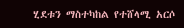ሂደቱን ማስተካከል የተሸላሚ አርሶ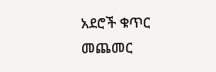አደሮች ቁጥር መጨመር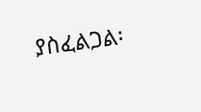ያስፈልጋል፡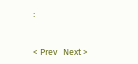፡


< Prev   Next >